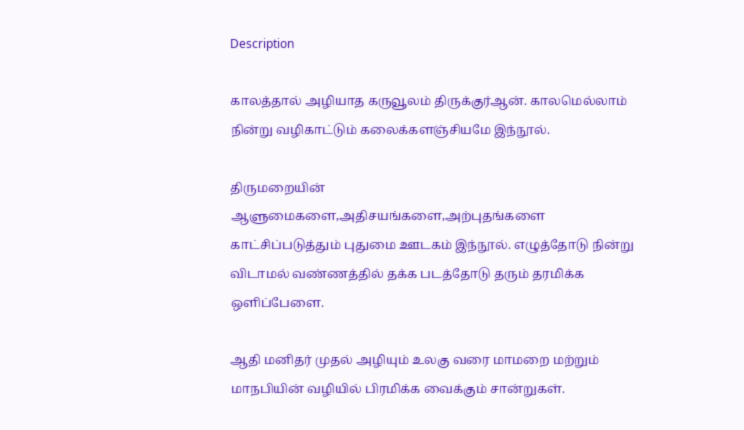Description

காலத்தால் அழியாத கருவூலம் திருக்குர்ஆன். காலமெல்லாம் நின்று வழிகாட்டும் கலைக்களஞ்சியமே இந்நூல்.

திருமறையின் ஆளுமைகளை,அதிசயங்களை,அற்புதங்களை காட்சிப்படுத்தும் புதுமை ஊடகம் இந்நூல். எழுத்தோடு நின்று விடாமல் வண்ணத்தில் தக்க படத்தோடு தரும் தரமிக்க ஒளிப்பேளை.

ஆதி மனிதர் முதல் அழியும் உலகு வரை மாமறை மற்றும் மாநபியின் வழியில் பிரமிக்க வைக்கும் சான்றுகள்.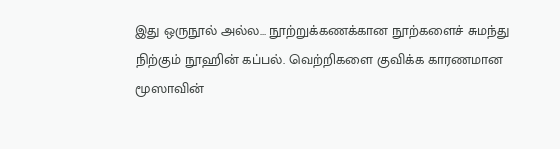இது ஒருநூல் அல்ல… நூற்றுக்கணக்கான நூற்களைச் சுமந்து நிற்கும் நூஹின் கப்பல். வெற்றிகளை குவிக்க காரணமான மூஸாவின்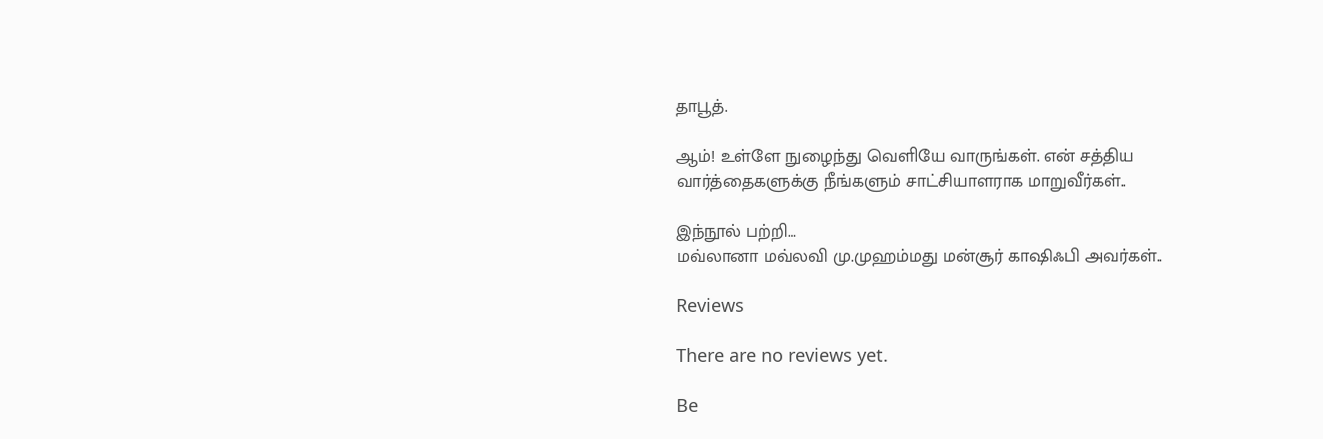தாபூத்.

ஆம்! உள்ளே நுழைந்து வெளியே வாருங்கள். என் சத்திய வார்த்தைகளுக்கு நீங்களும் சாட்சியாளராக மாறுவீர்கள்..

இந்நூல் பற்றி…
மவ்லானா மவ்லவி மு.முஹம்மது மன்சூர் காஷிஃபி அவர்கள்..

Reviews

There are no reviews yet.

Be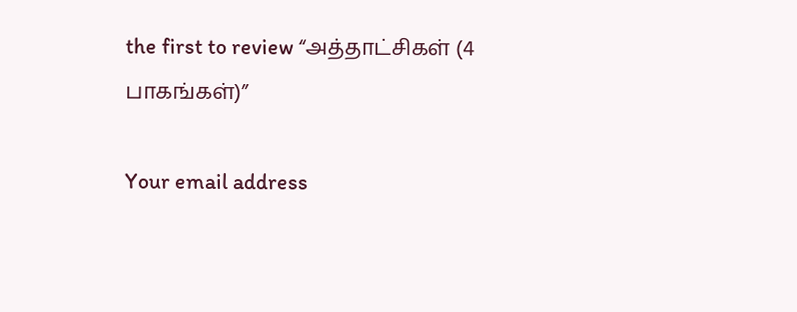the first to review “அத்தாட்சிகள் (4 பாகங்கள்)”

Your email address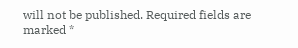will not be published. Required fields are marked *